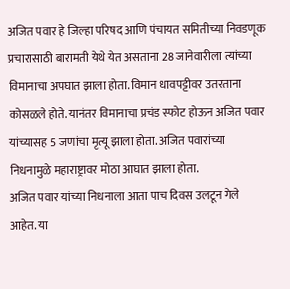अजित पवार हे जिल्हा परिषद आणि पंचायत समितीच्या निवडणूक प्रचारासाठी बारामती येथे येत असताना 28 जानेवारीला त्यांच्या विमानाचा अपघात झाला होता. विमान धावपट्टीवर उतरताना कोसळले होते. यानंतर विमानाचा प्रचंड स्फोट होऊन अजित पवार यांच्यासह 5 जणांचा मृत्यू झाला होता. अजित पवारांच्या निधनामुळे महाराष्ट्रावर मोठा आघात झाला होता.
अजित पवार यांच्या निधनाला आता पाच दिवस उलटून गेले आहेत. या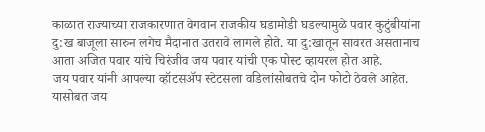काळात राज्याच्या राजकारणात वेगवान राजकीय घडामोडी घडल्यामुळे पवार कुटुंबीयांना दु:ख बाजूला सारुन लगेच मैदानात उतरावे लागले होते. या दु:खातून सावरत असतानाच आता अजित पवार यांचे चिरंजीव जय पवार यांची एक पोस्ट व्हायरल होत आहे.
जय पवार यांनी आपल्या व्हॉटसॲप स्टेटसला वडिलांसोबतचे दोन फोटो ठेवले आहेत. यासोबत जय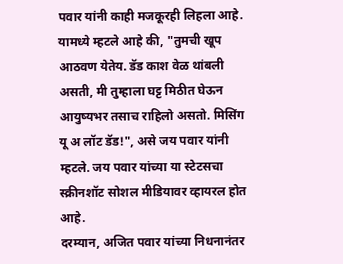पवार यांनी काही मजकूरही लिहला आहे. यामध्ये म्हटले आहे की, "तुमची खूप आठवण येतेय. डॅड काश वेळ थांबली असती, मी तुम्हाला घट्ट मिठीत घेऊन आयुष्यभर तसाच राहिलो असतो. मिसिंग यू अ लॉट डॅड!", असे जय पवार यांनी म्हटले. जय पवार यांच्या या स्टेटसचा स्क्रीनशॉट सोशल मीडियावर व्हायरल होत आहे.
दरम्यान, अजित पवार यांच्या निधनानंतर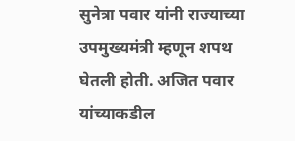सुनेत्रा पवार यांनी राज्याच्या उपमुख्यमंत्री म्हणून शपथ घेतली होती. अजित पवार यांच्याकडील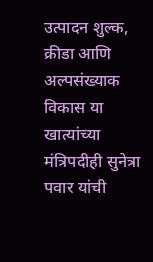उत्पादन शुल्क, क्रीडा आणि अल्पसंख्याक विकास या खात्यांच्या मंत्रिपदीही सुनेत्रा पवार यांची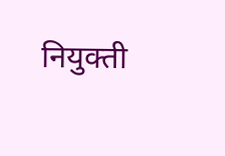नियुक्ती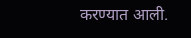करण्यात आली.